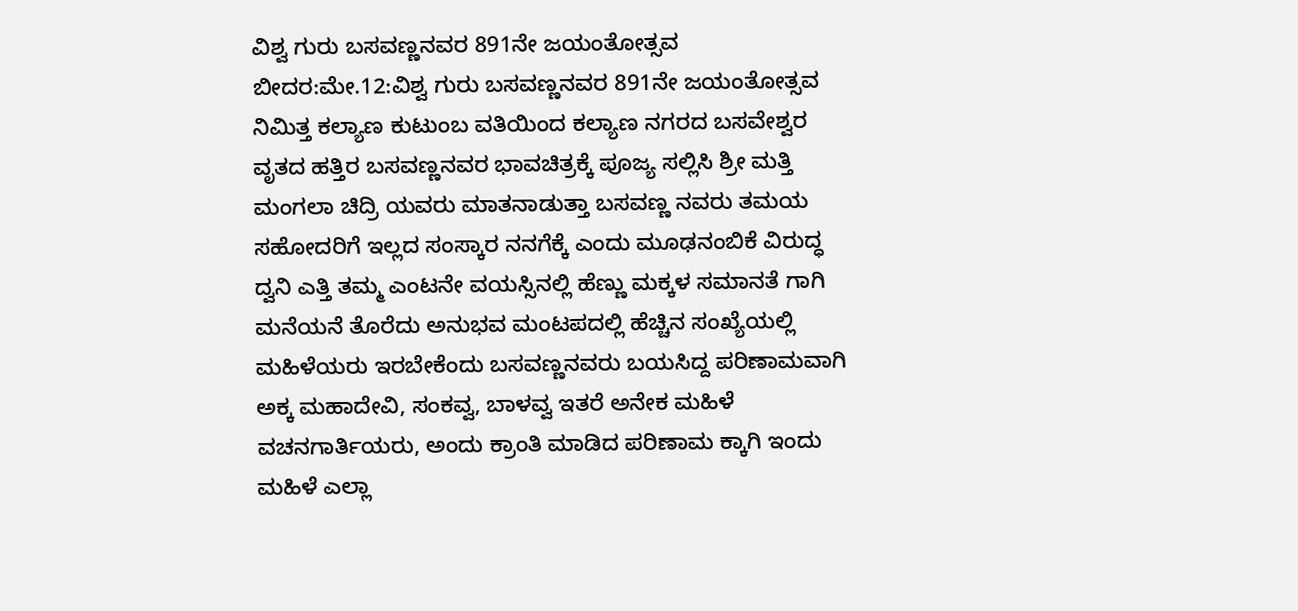ವಿಶ್ವ ಗುರು ಬಸವಣ್ಣನವರ 891ನೇ ಜಯಂತೋತ್ಸವ
ಬೀದರ:ಮೇ.12:ವಿಶ್ವ ಗುರು ಬಸವಣ್ಣನವರ 891ನೇ ಜಯಂತೋತ್ಸವ ನಿಮಿತ್ತ ಕಲ್ಯಾಣ ಕುಟುಂಬ ವತಿಯಿಂದ ಕಲ್ಯಾಣ ನಗರದ ಬಸವೇಶ್ವರ ವೃತದ ಹತ್ತಿರ ಬಸವಣ್ಣನವರ ಭಾವಚಿತ್ರಕ್ಕೆ ಪೂಜ್ಯ ಸಲ್ಲಿಸಿ ಶ್ರೀ ಮತ್ತಿ ಮಂಗಲಾ ಚಿದ್ರಿ ಯವರು ಮಾತನಾಡುತ್ತಾ ಬಸವಣ್ಣ ನವರು ತಮಯ ಸಹೋದರಿಗೆ ಇಲ್ಲದ ಸಂಸ್ಕಾರ ನನಗೆಕ್ಕೆ ಎಂದು ಮೂಢನಂಬಿಕೆ ವಿರುದ್ಧ ದ್ವನಿ ಎತ್ತಿ ತಮ್ಮ ಎಂಟನೇ ವಯಸ್ಸಿನಲ್ಲಿ ಹೆಣ್ಣು ಮಕ್ಕಳ ಸಮಾನತೆ ಗಾಗಿ ಮನೆಯನೆ ತೊರೆದು ಅನುಭವ ಮಂಟಪದಲ್ಲಿ ಹೆಚ್ಚಿನ ಸಂಖ್ಯೆಯಲ್ಲಿ ಮಹಿಳೆಯರು ಇರಬೇಕೆಂದು ಬಸವಣ್ಣನವರು ಬಯಸಿದ್ದ ಪರಿಣಾಮವಾಗಿ ಅಕ್ಕ ಮಹಾದೇವಿ, ಸಂಕವ್ವ, ಬಾಳವ್ವ ಇತರೆ ಅನೇಕ ಮಹಿಳೆ ವಚನಗಾರ್ತಿಯರು, ಅಂದು ಕ್ರಾಂತಿ ಮಾಡಿದ ಪರಿಣಾಮ ಕ್ಕಾಗಿ ಇಂದು ಮಹಿಳೆ ಎಲ್ಲಾ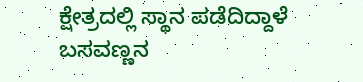ಕ್ಷೇತ್ರದಲ್ಲಿ ಸ್ಥಾನ ಪಡೆದಿದ್ದಾಳೆ ಬಸವಣ್ಣನ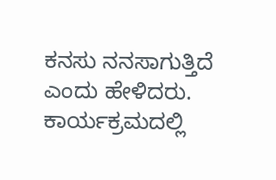ಕನಸು ನನಸಾಗುತ್ತಿದೆ ಎಂದು ಹೇಳಿದರು.
ಕಾರ್ಯಕ್ರಮದಲ್ಲಿ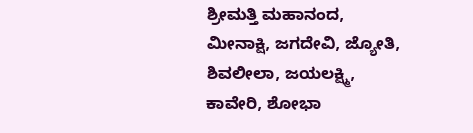ಶ್ರೀಮತ್ತಿ ಮಹಾನಂದ, ಮೀನಾಕ್ಷಿ, ಜಗದೇವಿ, ಜ್ಯೋತಿ, ಶಿವಲೀಲಾ, ಜಯಲಕ್ಷ್ಮಿ, ಕಾವೇರಿ, ಶೋಭಾ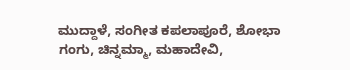ಮುದ್ದಾಳೆ, ಸಂಗೀತ ಕಪಲಾಪೂರೆ, ಶೋಭಾ ಗಂಗು, ಚಿನ್ನಮ್ಮಾ, ಮಹಾದೇವಿ,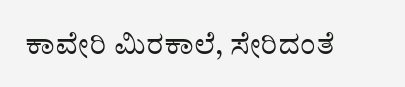ಕಾವೇರಿ ಮಿರಕಾಲೆ, ಸೇರಿದಂತೆ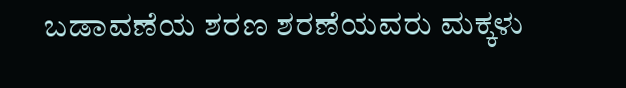ಬಡಾವಣೆಯ ಶರಣ ಶರಣೆಯವರು ಮಕ್ಕಳು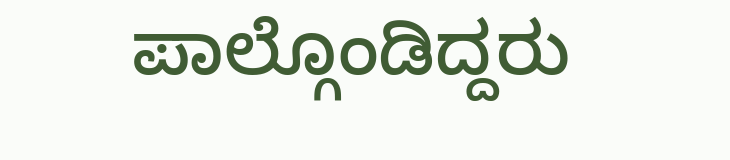ಪಾಲ್ಗೊಂಡಿದ್ದರು